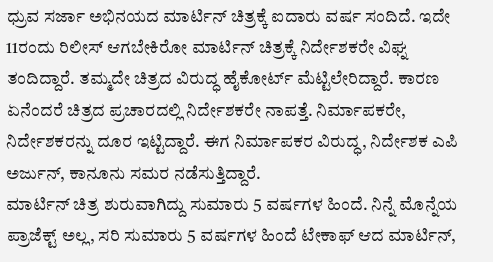ಧ್ರುವ ಸರ್ಜಾ ಅಭಿನಯದ ಮಾರ್ಟಿನ್ ಚಿತ್ರಕ್ಕೆ ಐದಾರು ವರ್ಷ ಸಂದಿದೆ. ಇದೇ 11ರಂದು ರಿಲೀಸ್ ಆಗಬೇಕಿರೋ ಮಾರ್ಟಿನ್ ಚಿತ್ರಕ್ಕೆ ನಿರ್ದೇಶಕರೇ ವಿಘ್ನ ತಂದಿದ್ದಾರೆ. ತಮ್ಮದೇ ಚಿತ್ರದ ವಿರುದ್ಧ ಹೈಕೋರ್ಟ್ ಮೆಟ್ಟಿಲೇರಿದ್ದಾರೆ. ಕಾರಣ ಏನೆಂದರೆ ಚಿತ್ರದ ಪ್ರಚಾರದಲ್ಲಿ ನಿರ್ದೇಶಕರೇ ನಾಪತ್ತೆ. ನಿರ್ಮಾಪಕರೇ, ನಿರ್ದೇಶಕರನ್ನು ದೂರ ಇಟ್ಟಿದ್ದಾರೆ. ಈಗ ನಿರ್ಮಾಪಕರ ವಿರುದ್ಧ, ನಿರ್ದೇಶಕ ಎಪಿ ಅರ್ಜುನ್, ಕಾನೂನು ಸಮರ ನಡೆಸುತ್ತಿದ್ದಾರೆ.
ಮಾರ್ಟಿನ್ ಚಿತ್ರ ಶುರುವಾಗಿದ್ದು ಸುಮಾರು 5 ವರ್ಷಗಳ ಹಿಂದೆ. ನಿನ್ನೆ ಮೊನ್ನೆಯ ಪ್ರಾಜೆಕ್ಟ್ ಅಲ್ಲ, ಸರಿ ಸುಮಾರು 5 ವರ್ಷಗಳ ಹಿಂದೆ ಟೇಕಾಫ್ ಆದ ಮಾರ್ಟಿನ್,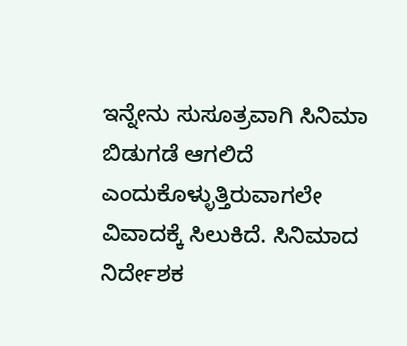ಇನ್ನೇನು ಸುಸೂತ್ರವಾಗಿ ಸಿನಿಮಾ ಬಿಡುಗಡೆ ಆಗಲಿದೆ ಎಂದುಕೊಳ್ಳುತ್ತಿರುವಾಗಲೇ ವಿವಾದಕ್ಕೆ ಸಿಲುಕಿದೆ. ಸಿನಿಮಾದ ನಿರ್ದೇಶಕ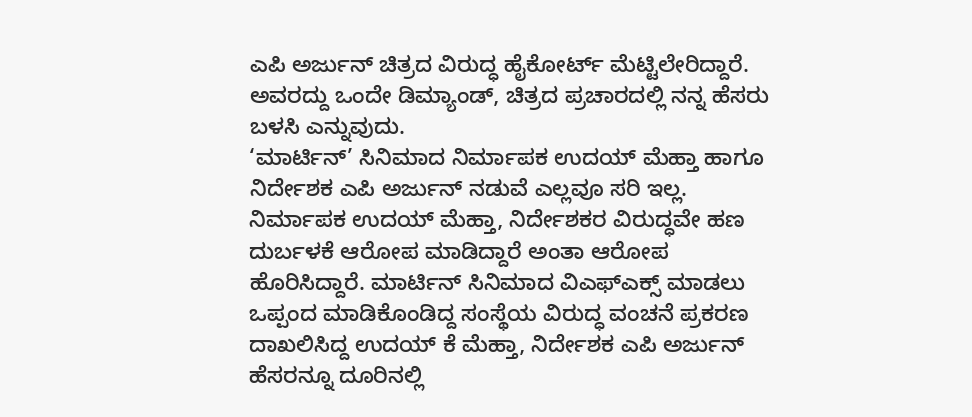ಎಪಿ ಅರ್ಜುನ್ ಚಿತ್ರದ ವಿರುದ್ಧ ಹೈಕೋರ್ಟ್ ಮೆಟ್ಟಿಲೇರಿದ್ದಾರೆ. ಅವರದ್ದು ಒಂದೇ ಡಿಮ್ಯಾಂಡ್, ಚಿತ್ರದ ಪ್ರಚಾರದಲ್ಲಿ ನನ್ನ ಹೆಸರು ಬಳಸಿ ಎನ್ನುವುದು.
‘ಮಾರ್ಟಿನ್’ ಸಿನಿಮಾದ ನಿರ್ಮಾಪಕ ಉದಯ್ ಮೆಹ್ತಾ ಹಾಗೂ ನಿರ್ದೇಶಕ ಎಪಿ ಅರ್ಜುನ್ ನಡುವೆ ಎಲ್ಲವೂ ಸರಿ ಇಲ್ಲ. ನಿರ್ಮಾಪಕ ಉದಯ್ ಮೆಹ್ತಾ, ನಿರ್ದೇಶಕರ ವಿರುದ್ಧವೇ ಹಣ ದುರ್ಬಳಕೆ ಆರೋಪ ಮಾಡಿದ್ದಾರೆ ಅಂತಾ ಆರೋಪ ಹೊರಿಸಿದ್ದಾರೆ. ಮಾರ್ಟಿನ್ ಸಿನಿಮಾದ ವಿಎಫ್ಎಕ್ಸ್ ಮಾಡಲು ಒಪ್ಪಂದ ಮಾಡಿಕೊಂಡಿದ್ದ ಸಂಸ್ಥೆಯ ವಿರುದ್ಧ ವಂಚನೆ ಪ್ರಕರಣ ದಾಖಲಿಸಿದ್ದ ಉದಯ್ ಕೆ ಮೆಹ್ತಾ, ನಿರ್ದೇಶಕ ಎಪಿ ಅರ್ಜುನ್ ಹೆಸರನ್ನೂ ದೂರಿನಲ್ಲಿ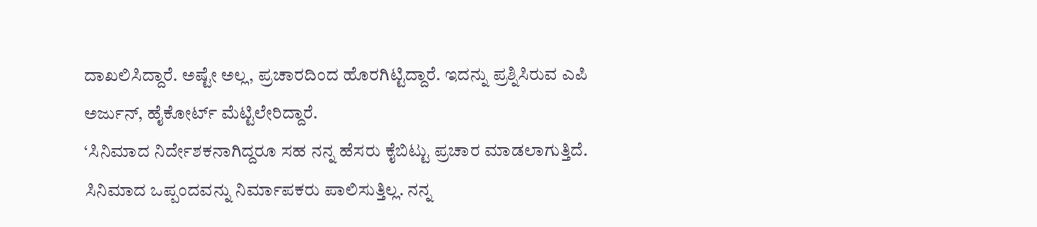ದಾಖಲಿಸಿದ್ದಾರೆ. ಅಷ್ಟೇ ಅಲ್ಲ, ಪ್ರಚಾರದಿಂದ ಹೊರಗಿಟ್ಟಿದ್ದಾರೆ. ಇದನ್ನು ಪ್ರಶ್ನಿಸಿರುವ ಎಪಿ ಅರ್ಜುನ್, ಹೈಕೋರ್ಟ್ ಮೆಟ್ಟಿಲೇರಿದ್ದಾರೆ.
‘ಸಿನಿಮಾದ ನಿರ್ದೇಶಕನಾಗಿದ್ದರೂ ಸಹ ನನ್ನ ಹೆಸರು ಕೈಬಿಟ್ಟು ಪ್ರಚಾರ ಮಾಡಲಾಗುತ್ತಿದೆ. ಸಿನಿಮಾದ ಒಪ್ಪಂದವನ್ನು ನಿರ್ಮಾಪಕರು ಪಾಲಿಸುತ್ತಿಲ್ಲ. ನನ್ನ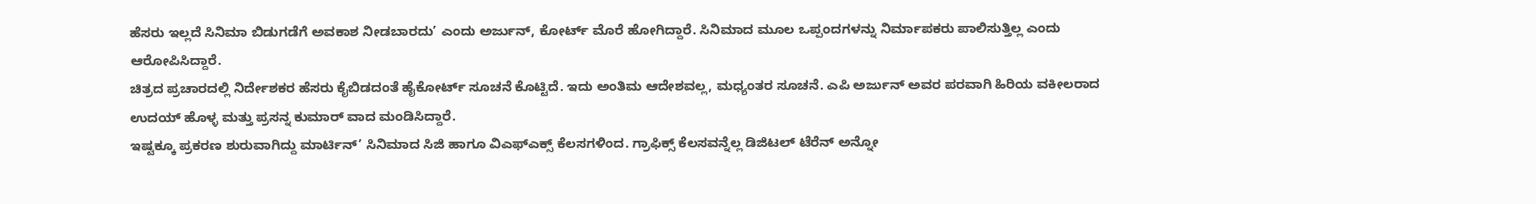ಹೆಸರು ಇಲ್ಲದೆ ಸಿನಿಮಾ ಬಿಡುಗಡೆಗೆ ಅವಕಾಶ ನೀಡಬಾರದು’ ಎಂದು ಅರ್ಜುನ್, ಕೋರ್ಟ್ ಮೊರೆ ಹೋಗಿದ್ದಾರೆ. ಸಿನಿಮಾದ ಮೂಲ ಒಪ್ಪಂದಗಳನ್ನು ನಿರ್ಮಾಪಕರು ಪಾಲಿಸುತ್ತಿಲ್ಲ ಎಂದು ಆರೋಪಿಸಿದ್ದಾರೆ.
ಚಿತ್ರದ ಪ್ರಚಾರದಲ್ಲಿ ನಿರ್ದೇಶಕರ ಹೆಸರು ಕೈಬಿಡದಂತೆ ಹೈಕೋರ್ಟ್ ಸೂಚನೆ ಕೊಟ್ಟಿದೆ. ಇದು ಅಂತಿಮ ಆದೇಶವಲ್ಲ, ಮಧ್ಯಂತರ ಸೂಚನೆ. ಎಪಿ ಅರ್ಜುನ್ ಅವರ ಪರವಾಗಿ ಹಿರಿಯ ವಕೀಲರಾದ ಉದಯ್ ಹೊಳ್ಳ ಮತ್ತು ಪ್ರಸನ್ನ ಕುಮಾರ್ ವಾದ ಮಂಡಿಸಿದ್ದಾರೆ.
ಇಷ್ಟಕ್ಕೂ ಪ್ರಕರಣ ಶುರುವಾಗಿದ್ದು ಮಾರ್ಟಿನ್’ ಸಿನಿಮಾದ ಸಿಜಿ ಹಾಗೂ ವಿಎಫ್ಎಕ್ಸ್ ಕೆಲಸಗಳಿಂದ. ಗ್ರಾಫಿಕ್ಸ್ ಕೆಲಸವನ್ನೆಲ್ಲ ಡಿಜಿಟಲ್ ಟೆರೆನ್ ಅನ್ನೋ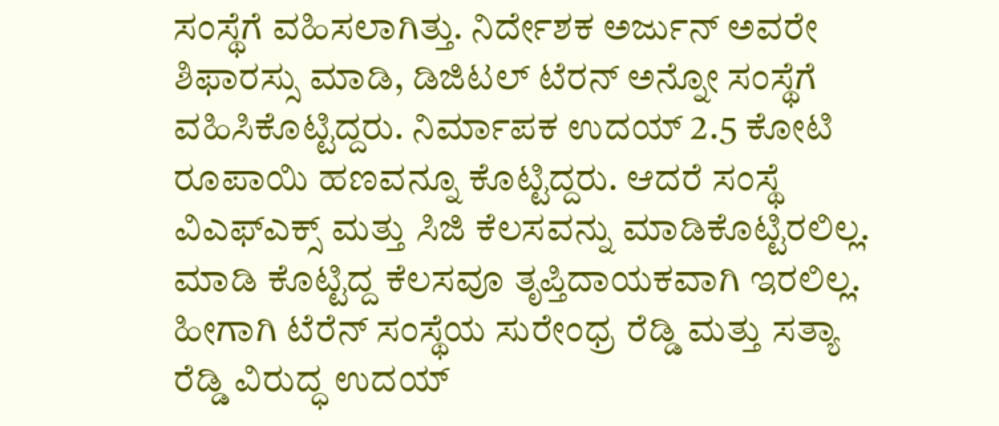ಸಂಸ್ಥೆಗೆ ವಹಿಸಲಾಗಿತ್ತು. ನಿರ್ದೇಶಕ ಅರ್ಜುನ್ ಅವರೇ ಶಿಫಾರಸ್ಸು ಮಾಡಿ, ಡಿಜಿಟಲ್ ಟೆರನ್ ಅನ್ನೋ ಸಂಸ್ಥೆಗೆ ವಹಿಸಿಕೊಟ್ಟಿದ್ದರು. ನಿರ್ಮಾಪಕ ಉದಯ್ 2.5 ಕೋಟಿ ರೂಪಾಯಿ ಹಣವನ್ನೂ ಕೊಟ್ಟಿದ್ದರು. ಆದರೆ ಸಂಸ್ಥೆ ವಿಎಫ್ಎಕ್ಸ್ ಮತ್ತು ಸಿಜಿ ಕೆಲಸವನ್ನು ಮಾಡಿಕೊಟ್ಟಿರಲಿಲ್ಲ. ಮಾಡಿ ಕೊಟ್ಟಿದ್ದ ಕೆಲಸವೂ ತೃಪ್ತಿದಾಯಕವಾಗಿ ಇರಲಿಲ್ಲ. ಹೀಗಾಗಿ ಟೆರೆನ್ ಸಂಸ್ಥೆಯ ಸುರೇಂಧ್ರ ರೆಡ್ಡಿ ಮತ್ತು ಸತ್ಯಾ ರೆಡ್ಡಿ ವಿರುದ್ಧ ಉದಯ್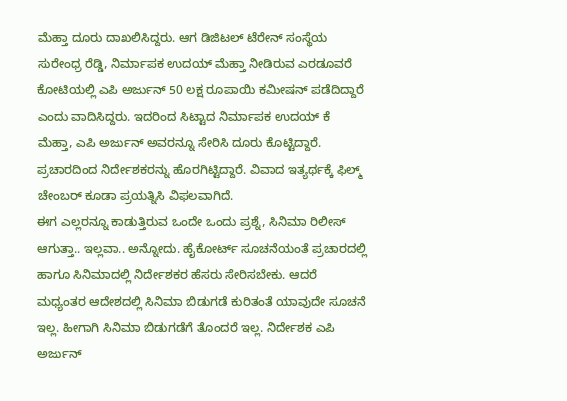ಮೆಹ್ತಾ ದೂರು ದಾಖಲಿಸಿದ್ದರು. ಆಗ ಡಿಜಿಟಲ್ ಟೆರೇನ್ ಸಂಸ್ಥೆಯ ಸುರೇಂಧ್ರ ರೆಡ್ಡಿ, ನಿರ್ಮಾಪಕ ಉದಯ್ ಮೆಹ್ತಾ ನೀಡಿರುವ ಎರಡೂವರೆ ಕೋಟಿಯಲ್ಲಿ ಎಪಿ ಅರ್ಜುನ್ 50 ಲಕ್ಷ ರೂಪಾಯಿ ಕಮೀಷನ್ ಪಡೆದಿದ್ದಾರೆ ಎಂದು ವಾದಿಸಿದ್ದರು. ಇದರಿಂದ ಸಿಟ್ಟಾದ ನಿರ್ಮಾಪಕ ಉದಯ್ ಕೆ ಮೆಹ್ತಾ, ಎಪಿ ಅರ್ಜುನ್ ಅವರನ್ನೂ ಸೇರಿಸಿ ದೂರು ಕೊಟ್ಟಿದ್ದಾರೆ. ಪ್ರಚಾರದಿಂದ ನಿರ್ದೇಶಕರನ್ನು ಹೊರಗಿಟ್ಟಿದ್ದಾರೆ. ವಿವಾದ ಇತ್ಯರ್ಥಕ್ಕೆ ಫಿಲ್ಮ್ ಚೇಂಬರ್ ಕೂಡಾ ಪ್ರಯತ್ನಿಸಿ ವಿಫಲವಾಗಿದೆ.
ಈಗ ಎಲ್ಲರನ್ನೂ ಕಾಡುತ್ತಿರುವ ಒಂದೇ ಒಂದು ಪ್ರಶ್ನೆ, ಸಿನಿಮಾ ರಿಲೀಸ್ ಆಗುತ್ತಾ.. ಇಲ್ಲವಾ.. ಅನ್ನೋದು. ಹೈಕೋರ್ಟ್ ಸೂಚನೆಯಂತೆ ಪ್ರಚಾರದಲ್ಲಿ ಹಾಗೂ ಸಿನಿಮಾದಲ್ಲಿ ನಿರ್ದೇಶಕರ ಹೆಸರು ಸೇರಿಸಬೇಕು. ಆದರೆ ಮಧ್ಯಂತರ ಆದೇಶದಲ್ಲಿ ಸಿನಿಮಾ ಬಿಡುಗಡೆ ಕುರಿತಂತೆ ಯಾವುದೇ ಸೂಚನೆ ಇಲ್ಲ. ಹೀಗಾಗಿ ಸಿನಿಮಾ ಬಿಡುಗಡೆಗೆ ತೊಂದರೆ ಇಲ್ಲ. ನಿರ್ದೇಶಕ ಎಪಿ ಅರ್ಜುನ್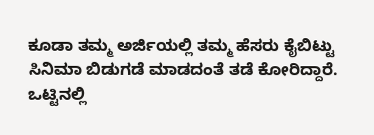ಕೂಡಾ ತಮ್ಮ ಅರ್ಜಿಯಲ್ಲಿ ತಮ್ಮ ಹೆಸರು ಕೈಬಿಟ್ಟು ಸಿನಿಮಾ ಬಿಡುಗಡೆ ಮಾಡದಂತೆ ತಡೆ ಕೋರಿದ್ದಾರೆ. ಒಟ್ಟಿನಲ್ಲಿ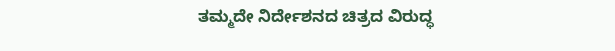ತಮ್ಮದೇ ನಿರ್ದೇಶನದ ಚಿತ್ರದ ವಿರುದ್ಧ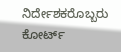ನಿರ್ದೇಶಕರೊಬ್ಬರು ಕೋರ್ಟ್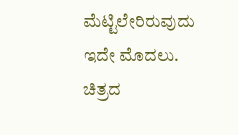ಮೆಟ್ಟಿಲೇರಿರುವುದು ಇದೇ ಮೊದಲು.
ಚಿತ್ರದ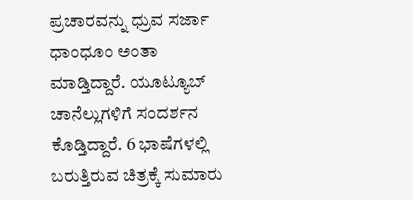ಪ್ರಚಾರವನ್ನು ಧ್ರುವ ಸರ್ಜಾ ಧಾಂಧೂಂ ಅಂತಾ ಮಾಡ್ತಿದ್ದಾರೆ. ಯೂಟ್ಯೂಬ್ ಚಾನೆಲ್ಲುಗಳಿಗೆ ಸಂದರ್ಶನ ಕೊಡ್ತಿದ್ದಾರೆ. 6 ಭಾಷೆಗಳಲ್ಲಿ ಬರುತ್ತಿರುವ ಚಿತ್ರಕ್ಕೆ ಸುಮಾರು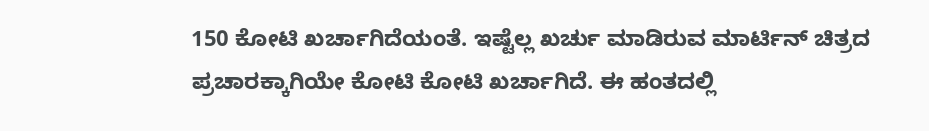150 ಕೋಟಿ ಖರ್ಚಾಗಿದೆಯಂತೆ. ಇಷ್ಟೆಲ್ಲ ಖರ್ಚು ಮಾಡಿರುವ ಮಾರ್ಟಿನ್ ಚಿತ್ರದ ಪ್ರಚಾರಕ್ಕಾಗಿಯೇ ಕೋಟಿ ಕೋಟಿ ಖರ್ಚಾಗಿದೆ. ಈ ಹಂತದಲ್ಲಿ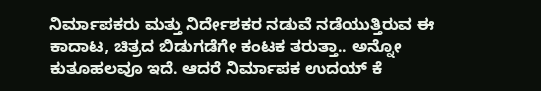ನಿರ್ಮಾಪಕರು ಮತ್ತು ನಿರ್ದೇಶಕರ ನಡುವೆ ನಡೆಯುತ್ತಿರುವ ಈ ಕಾದಾಟ, ಚಿತ್ರದ ಬಿಡುಗಡೆಗೇ ಕಂಟಕ ತರುತ್ತಾ.. ಅನ್ನೋ ಕುತೂಹಲವೂ ಇದೆ. ಆದರೆ ನಿರ್ಮಾಪಕ ಉದಯ್ ಕೆ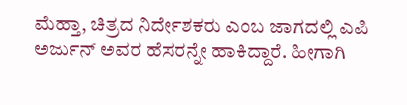ಮೆಹ್ತಾ, ಚಿತ್ರದ ನಿರ್ದೇಶಕರು ಎಂಬ ಜಾಗದಲ್ಲಿ ಎಪಿ ಅರ್ಜುನ್ ಅವರ ಹೆಸರನ್ನೇ ಹಾಕಿದ್ದಾರೆ. ಹೀಗಾಗಿ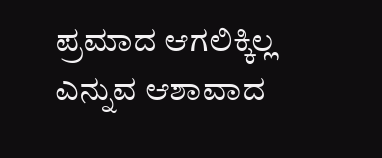ಪ್ರಮಾದ ಆಗಲಿಕ್ಕಿಲ್ಲ ಎನ್ನುವ ಆಶಾವಾದ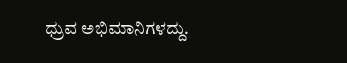ಧ್ರುವ ಅಭಿಮಾನಿಗಳದ್ದು.